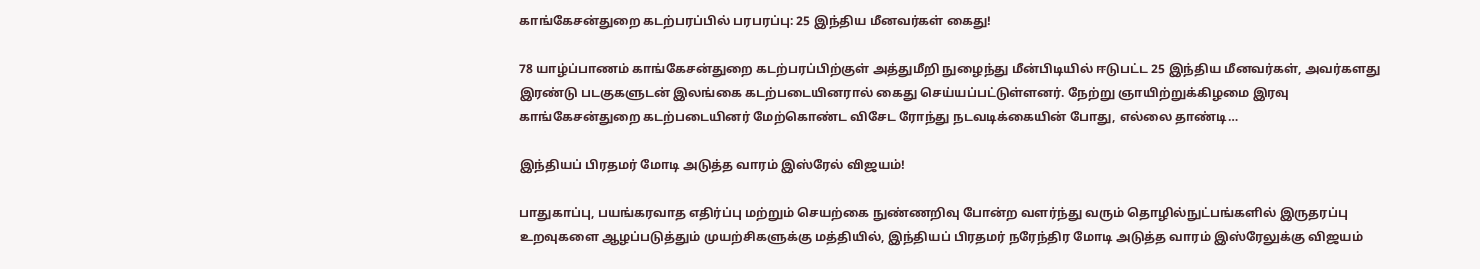காங்கேசன்துறை கடற்பரப்பில் பரபரப்பு: 25 இந்திய மீனவர்கள் கைது!

78 யாழ்ப்பாணம் காங்கேசன்துறை கடற்பரப்பிற்குள் அத்துமீறி நுழைந்து மீன்பிடியில் ஈடுபட்ட 25 இந்திய மீனவர்கள், அவர்களது இரண்டு படகுகளுடன் இலங்கை கடற்படையினரால் கைது செய்யப்பட்டுள்ளனர். நேற்று ஞாயிற்றுக்கிழமை இரவு காங்கேசன்துறை கடற்படையினர் மேற்கொண்ட விசேட ரோந்து நடவடிக்கையின் போது, எல்லை தாண்டி…

இந்தியப் பிரதமர் மோடி அடுத்த வாரம் இஸ்ரேல் விஜயம்!

பாதுகாப்பு, பயங்கரவாத எதிர்ப்பு மற்றும் செயற்கை நுண்ணறிவு போன்ற வளர்ந்து வரும் தொழில்நுட்பங்களில் இருதரப்பு உறவுகளை ஆழப்படுத்தும் முயற்சிகளுக்கு மத்தியில், இந்தியப் பிரதமர் நரேந்திர மோடி அடுத்த வாரம் இஸ்ரேலுக்கு விஜயம்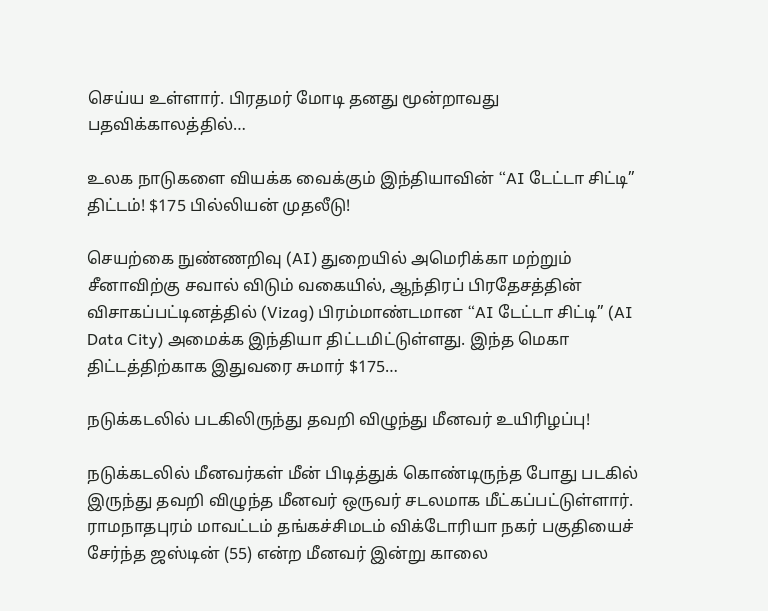செய்ய உள்ளார். பிரதமர் மோடி தனது மூன்றாவது பதவிக்காலத்தில்…

உலக நாடுகளை வியக்க வைக்கும் இந்தியாவின் “AI டேட்டா சிட்டி” திட்டம்! $175 பில்லியன் முதலீடு!

செயற்கை நுண்ணறிவு (AI) துறையில் அமெரிக்கா மற்றும் சீனாவிற்கு சவால் விடும் வகையில், ஆந்திரப் பிரதேசத்தின் விசாகப்பட்டினத்தில் (Vizag) பிரம்மாண்டமான “AI டேட்டா சிட்டி” (AI Data City) அமைக்க இந்தியா திட்டமிட்டுள்ளது. இந்த மெகா திட்டத்திற்காக இதுவரை சுமார் $175…

நடுக்கடலில் படகிலிருந்து தவறி விழுந்து மீனவர் உயிரிழப்பு!

நடுக்கடலில் மீனவர்கள் மீன் பிடித்துக் கொண்டிருந்த போது படகில் இருந்து தவறி விழுந்த மீனவர் ஒருவர் சடலமாக மீட்கப்பட்டுள்ளார். ராமநாதபுரம் மாவட்டம் தங்கச்சிமடம் விக்டோரியா நகர் பகுதியைச் சேர்ந்த ஜஸ்டின் (55) என்ற மீனவர் இன்று காலை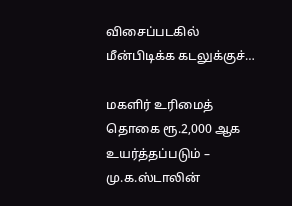விசைப்படகில் மீன்பிடிக்க கடலுக்குச்…

மகளிர் உரிமைத் தொகை ரூ.2,000 ஆக உயர்த்தப்படும் – மு.க.ஸ்டாலின்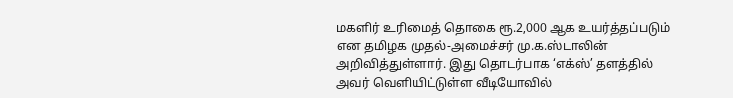மகளிர் உரிமைத் தொகை ரூ.2,000 ஆக உயர்த்தப்படும் என தமிழக முதல்-அமைச்சர் மு.க.ஸ்டாலின் அறிவித்துள்ளார். இது தொடர்பாக ‘எக்ஸ்’ தளத்தில் அவர் வெளியிட்டுள்ள வீடியோவில்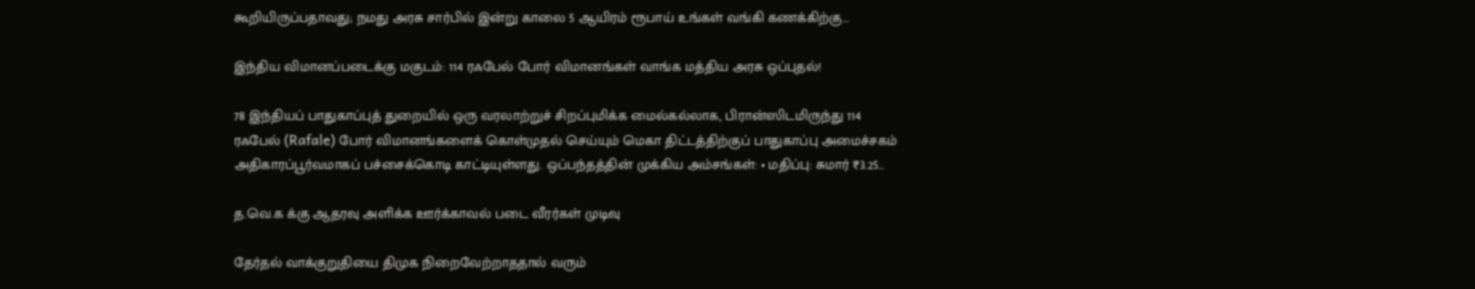கூறியிருப்பதாவது; நமது அரசு சார்பில் இன்று காலை 5 ஆயிரம் ரூபாய் உங்கள் வங்கி கணக்கிற்கு…

இந்திய விமானப்படைக்கு மகுடம்: 114 ரஃபேல் போர் விமானங்கள் வாங்க மத்திய அரசு ஒப்புதல்!

78 இந்தியப் பாதுகாப்புத் துறையில் ஒரு வரலாற்றுச் சிறப்புமிக்க மைல்கல்லாக, பிரான்ஸிடமிருந்து 114 ரஃபேல் (Rafale) போர் விமானங்களைக் கொள்முதல் செய்யும் மெகா திட்டத்திற்குப் பாதுகாப்பு அமைச்சகம் அதிகாரப்பூர்வமாகப் பச்சைக்கொடி காட்டியுள்ளது. ஒப்பந்தத்தின் முக்கிய அம்சங்கள்: • மதிப்பு: சுமார் ₹3.25…

த.வெ.க க்கு ஆதரவு அளிக்க ஊர்க்காவல் படை வீரர்கள் முடிவு

தேர்தல் வாக்குறுதியை திமுக நிறைவேற்றாததால் வரும்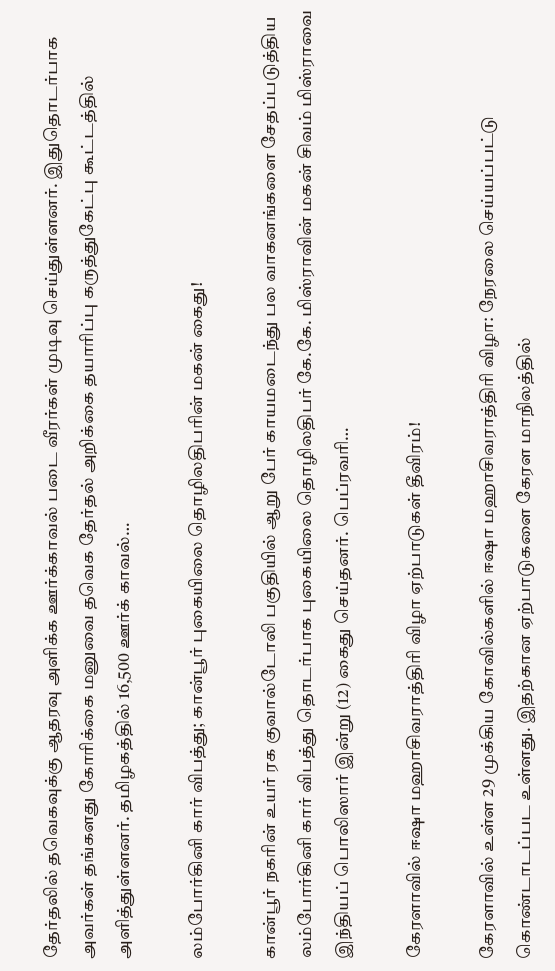தேர்தலில் தவெகவுக்கு ஆதரவு அளிக்க ஊர்க்காவல் படை வீரர்கள் முடிவு செய்துள்ளனர். இதுதொடர்பாக அவர்கள் தங்களது கோரிக்கை மனுவை தவெக தேர்தல் அறிக்கை தயாரிப்பு கருத்துகேட்பு கூட்டத்தில் அளித்துள்ளனர். தமிழகத்தில் 16,500 ஊர்க் காவல்…

லம்போர்கினி கார் விபத்து; கான்பூர் புகையிலை தொழிலதிபரின் மகன் கைது!

கான்பூர் நகரின் உயர் ரக குவால்டோலி பகுதியில் ஆறு பேர் காயமடைந்து பல வாகனங்களை சேதப்படுத்திய லம்போர்கினி கார் விபத்து தொடர்பாக புகையிலை தொழிலதிபர் கே.கே. மிஸ்ராவின் மகன் சிவம் மிஸ்ராவை இந்தியப் பொலிஸார் இன்று (12) கைது செய்தனர். பெப்ரவரி…

கேரளாவில் ஈஷா மஹாசிவராத்திரி விழா ஏற்பாடுகள் தீவிரம்!

கேரளாவில் உள்ள 29 முக்கிய கோவில்களில் ஈஷா மஹாசிவராத்திரி விழா: நேரலை செய்யப்பட்டு கொண்டாடப்பட உள்ளது. இதற்கான ஏற்பாடுகளை கேரள மாநிலத்தில்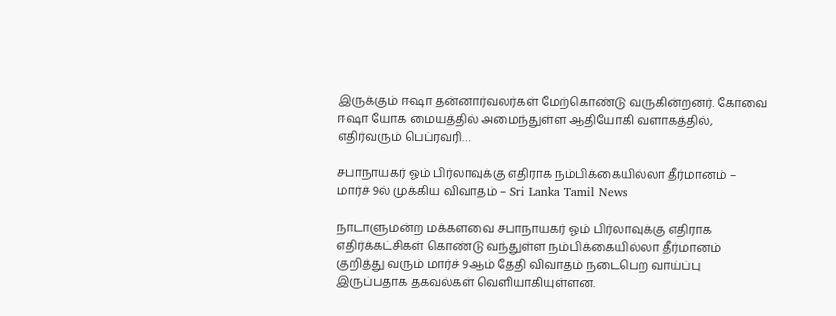இருக்கும் ஈஷா தன்னார்வலர்கள் மேற்கொண்டு வருகின்றனர். கோவை ஈஷா யோக மையத்தில் அமைந்துள்ள ஆதியோகி வளாகத்தில், எதிர்வரும் பெப்ரவரி…

சபாநாயகர் ஓம் பிர்லாவுக்கு எதிராக நம்பிக்கையில்லா தீர்மானம் – மார்ச் 9ல் முக்கிய விவாதம் – Sri Lanka Tamil News

நாடாளுமன்ற மக்களவை சபாநாயகர் ஓம் பிர்லாவுக்கு எதிராக எதிர்க்கட்சிகள் கொண்டு வந்துள்ள நம்பிக்கையில்லா தீர்மானம் குறித்து வரும் மார்ச் 9ஆம் தேதி விவாதம் நடைபெற வாய்ப்பு இருப்பதாக தகவல்கள் வெளியாகியுள்ளன.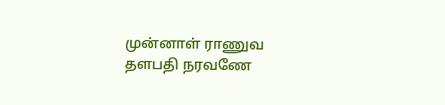முன்னாள் ராணுவ தளபதி நரவணே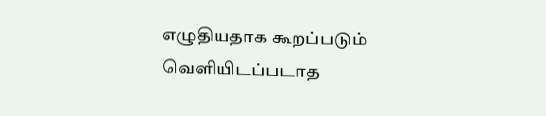எழுதியதாக கூறப்படும் வெளியிடப்படாத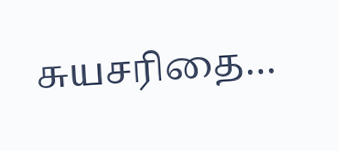சுயசரிதை…